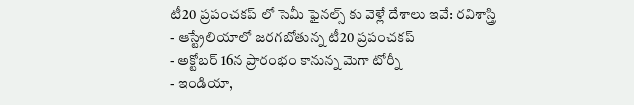టీ20 ప్రపంచకప్ లో సెమీ ఫైనల్స్ కు వెళ్లే దేశాలు ఇవే: రవిశాస్త్రి
- ఆస్ట్రేలియాలో జరగబోతున్న టీ20 ప్రపంచకప్
- అక్టోబర్ 16న ప్రారంభం కానున్న మెగా టోర్నీ
- ఇండియా,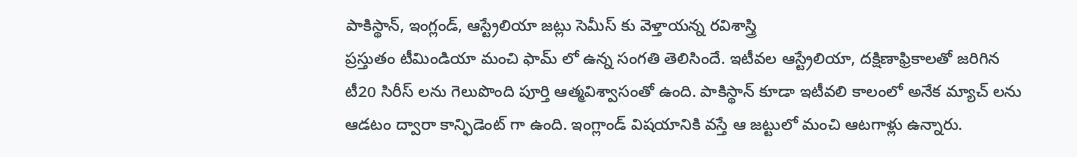పాకిస్థాన్, ఇంగ్లండ్, ఆస్ట్రేలియా జట్లు సెమీస్ కు వెళ్తాయన్న రవిశాస్త్రి
ప్రస్తుతం టీమిండియా మంచి ఫామ్ లో ఉన్న సంగతి తెలిసిందే. ఇటీవల ఆస్ట్రేలియా, దక్షిణాఫ్రికాలతో జరిగిన టీ20 సిరీస్ లను గెలుపొంది పూర్తి ఆత్మవిశ్వాసంతో ఉంది. పాకిస్థాన్ కూడా ఇటీవలి కాలంలో అనేక మ్యాచ్ లను ఆడటం ద్వారా కాన్ఫిడెంట్ గా ఉంది. ఇంగ్లాండ్ విషయానికి వస్తే ఆ జట్టులో మంచి ఆటగాళ్లు ఉన్నారు.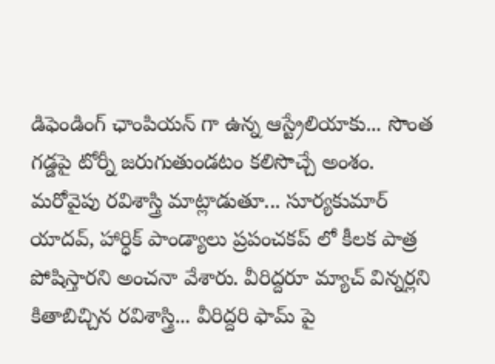డిఫెండింగ్ ఛాంపియన్ గా ఉన్న ఆస్ట్రేలియాకు... సొంత గడ్డపై టోర్నీ జరుగుతుండటం కలిసొచ్చే అంశం.
మరోవైపు రవిశాస్త్రి మాట్లాడుతూ... సూర్యకుమార్ యాదవ్, హార్ధిక్ పాండ్యాలు ప్రపంచకప్ లో కీలక పాత్ర పోషిస్తారని అంచనా వేశారు. వీరిద్దరూ మ్యాచ్ విన్నర్లని కితాబిచ్చిన రవిశాస్త్రి... వీరిద్దరి ఫామ్ పై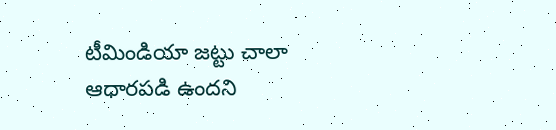టీమిండియా జట్టు చాలా ఆధారపడి ఉందని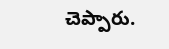చెప్పారు.